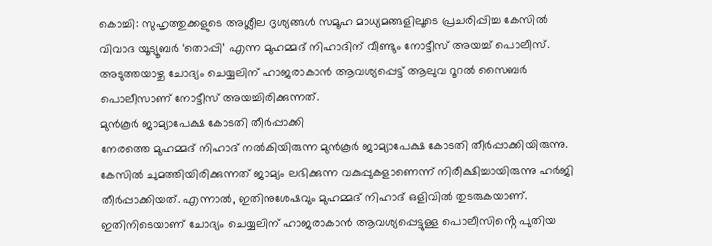കൊച്ചി: സുഹൃത്തുക്കളുടെ അശ്ലീല ദൃശ്യങ്ങൾ സമൂഹ മാധ്യമങ്ങളിലൂടെ പ്രചരിപ്പിച്ച കേസിൽ വിവാദ യൂട്യൂബർ ‘തൊപ്പി’ എന്ന മുഹമ്മദ് നിഹാദിന് വീണ്ടും നോട്ടീസ് അയച്ച് പൊലീസ്. അടുത്തയാഴ്ച ചോദ്യം ചെയ്യലിന് ഹാജരാകാൻ ആവശ്യപ്പെട്ട് ആലുവ റൂറൽ സൈബർ പൊലീസാണ് നോട്ടീസ് അയച്ചിരിക്കുന്നത്.
മുൻകൂർ ജാമ്യാപേക്ഷ കോടതി തീർപ്പാക്കി
നേരത്തെ മുഹമ്മദ് നിഹാദ് നൽകിയിരുന്ന മുൻകൂർ ജാമ്യാപേക്ഷ കോടതി തീർപ്പാക്കിയിരുന്നു. കേസിൽ ചുമത്തിയിരിക്കുന്നത് ജാമ്യം ലഭിക്കുന്ന വകുപ്പുകളാണെന്ന് നിരീക്ഷിച്ചായിരുന്നു ഹർജി തീർപ്പാക്കിയത്. എന്നാൽ, ഇതിനുശേഷവും മുഹമ്മദ് നിഹാദ് ഒളിവിൽ തുടരുകയാണ്. ഇതിനിടെയാണ് ചോദ്യം ചെയ്യലിന് ഹാജരാകാൻ ആവശ്യപ്പെട്ടുള്ള പൊലീസിൻ്റെ പുതിയ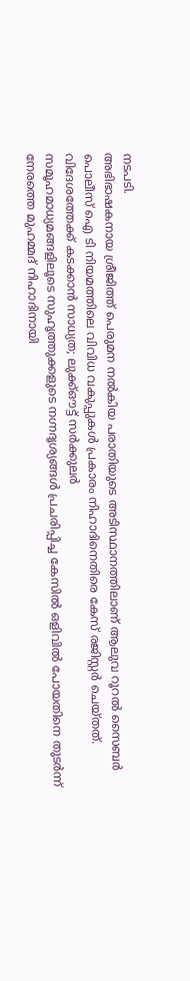നടപടി.
അഭിഭാഷകനായ ശ്രീജിത്ത് പെരുമന നൽകിയ പരാതിയുടെ അടിസ്ഥാനത്തിലാണ് ആലുവ റൂറൽ സൈബർ പൊലീസ് ഐ ടി നിയമത്തിലെ വിവിധ വകുപ്പുകൾ പ്രകാരം നിഹാദിനെതിരെ കേസ് രജിസ്റ്റർ ചെയ്തത്.
വിദേശത്തേക്ക് കടക്കാൻ സാധ്യത; ലുക്ക്ഔട്ട് സർക്കുലർ
സമൂഹമാധ്യമങ്ങളിലൂടെ സുഹൃത്തുക്കളുടെ നഗ്നദൃശ്യങ്ങൾ പ്രചരിപ്പിച്ച കേസിൽ ഒളിവിൽ പോയതിനെ തുടർന്ന് നേരത്തെ മുഹമ്മദ് നിഹാദിനായി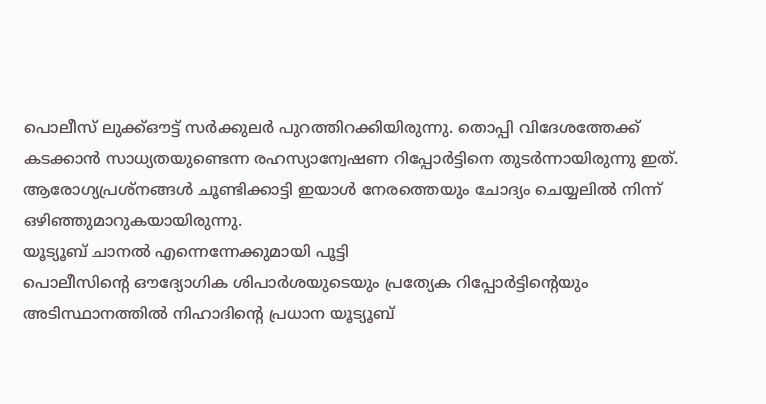പൊലീസ് ലുക്ക്ഔട്ട് സർക്കുലർ പുറത്തിറക്കിയിരുന്നു. തൊപ്പി വിദേശത്തേക്ക് കടക്കാൻ സാധ്യതയുണ്ടെന്ന രഹസ്യാന്വേഷണ റിപ്പോർട്ടിനെ തുടർന്നായിരുന്നു ഇത്. ആരോഗ്യപ്രശ്നങ്ങൾ ചൂണ്ടിക്കാട്ടി ഇയാൾ നേരത്തെയും ചോദ്യം ചെയ്യലിൽ നിന്ന് ഒഴിഞ്ഞുമാറുകയായിരുന്നു.
യൂട്യൂബ് ചാനൽ എന്നെന്നേക്കുമായി പൂട്ടി
പൊലീസിൻ്റെ ഔദ്യോഗിക ശിപാർശയുടെയും പ്രത്യേക റിപ്പോർട്ടിൻ്റെയും അടിസ്ഥാനത്തിൽ നിഹാദിൻ്റെ പ്രധാന യൂട്യൂബ്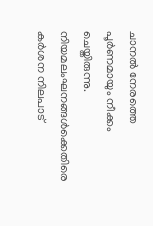ചാനൽ നേരത്തെ പൂർണമായും നീക്കം ചെയ്തിരുന്നു. നിയമലംഘനങ്ങൾക്കെതിരെ കർശന നിലപാട്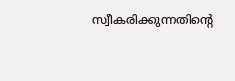സ്വീകരിക്കുന്നതിൻ്റെ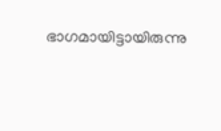ഭാഗമായിട്ടായിരുന്നു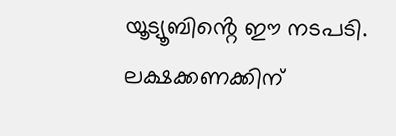യൂട്യൂബിൻ്റെ ഈ നടപടി. ലക്ഷക്കണക്കിന്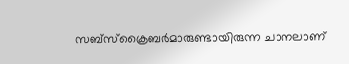സബ്സ്ക്രൈബർമാരുണ്ടായിരുന്ന ചാനലാണ്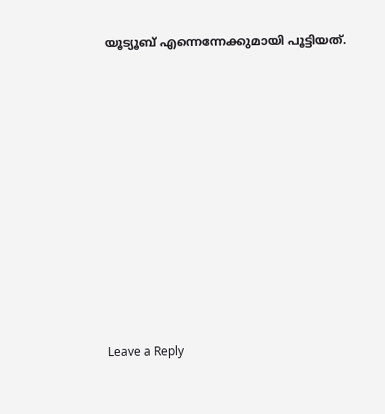യൂട്യൂബ് എന്നെന്നേക്കുമായി പൂട്ടിയത്.
















Leave a Reply